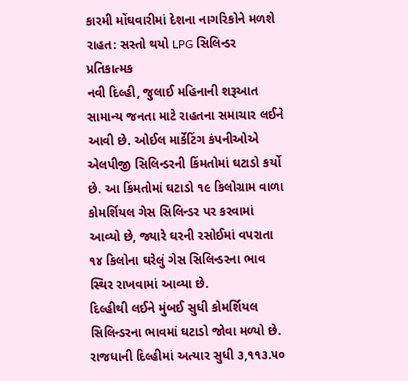કારમી મોંઘવારીમાં દેશના નાગરિકોને મળશે રાહત: સસ્તો થયો LPG સિલિન્ડર
પ્રતિકાત્મક
નવી દિલ્હી, જુલાઈ મહિનાની શરૂઆત સામાન્ય જનતા માટે રાહતના સમાચાર લઈને આવી છે. ઓઈલ માર્કેટિંગ કંપનીઓએ એલપીજી સિલિન્ડરની કિંમતોમાં ઘટાડો કર્યો છે. આ કિંમતોમાં ઘટાડો ૧૯ કિલોગ્રામ વાળા કોમર્શિયલ ગેસ સિલિન્ડર પર કરવામાં આવ્યો છે, જ્યારે ઘરની રસોઈમાં વપરાતા ૧૪ કિલોના ઘરેલું ગેસ સિલિન્ડરના ભાવ સ્થિર રાખવામાં આવ્યા છે.
દિલ્હીથી લઈને મુંબઈ સુધી કોમર્શિયલ સિલિન્ડરના ભાવમાં ઘટાડો જોવા મળ્યો છે. રાજધાની દિલ્હીમાં અત્યાર સુધી ૩,૧૧૩.૫૦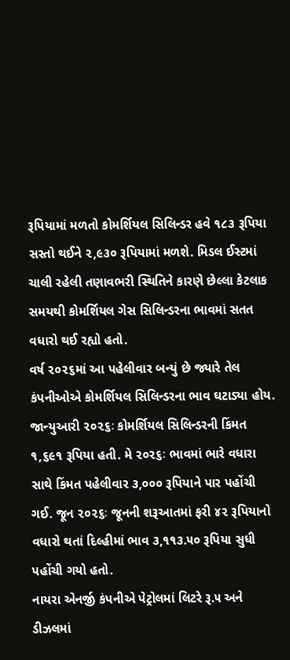રૂપિયામાં મળતો કોમર્શિયલ સિલિન્ડર હવે ૧૮૩ રૂપિયા સસ્તો થઈને ૨,૯૩૦ રૂપિયામાં મળશે. મિડલ ઈસ્ટમાં ચાલી રહેલી તણાવભરી સ્થિતિને કારણે છેલ્લા કેટલાક સમયથી કોમર્શિયલ ગેસ સિલિન્ડરના ભાવમાં સતત વધારો થઈ રહ્યો હતો.
વર્ષ ૨૦૨૬માં આ પહેલીવાર બન્યું છે જ્યારે તેલ કંપનીઓએ કોમર્શિયલ સિલિન્ડરના ભાવ ઘટાડ્યા હોય. જાન્યુઆરી ૨૦૨૬ઃ કોમર્શિયલ સિલિન્ડરની કિંમત ૧,૬૯૧ રૂપિયા હતી. મે ૨૦૨૬ઃ ભાવમાં ભારે વધારા સાથે કિંમત પહેલીવાર ૩,૦૦૦ રૂપિયાને પાર પહોંચી ગઈ. જૂન ૨૦૨૬ઃ જૂનની શરૂઆતમાં ફરી ૪૨ રૂપિયાનો વધારો થતાં દિલ્હીમાં ભાવ ૩,૧૧૩.૫૦ રૂપિયા સુધી પહોંચી ગયો હતો.
નાયરા એનર્જી કંપનીએ પેટ્રોલમાં લિટરે રૂ.૫ અને ડીઝલમાં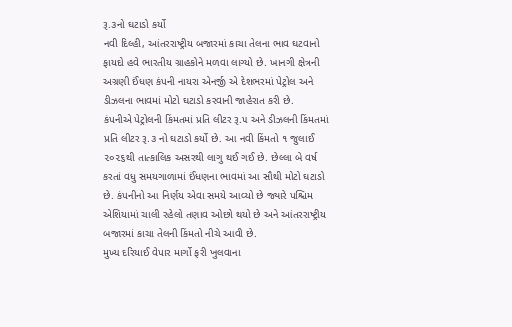રૂ.૩નો ઘટાડો કર્યો
નવી દિલ્હી, આંતરરાષ્ટ્રીય બજારમાં કાચા તેલના ભાવ ઘટવાનો ફાયદો હવે ભારતીય ગ્રાહકોને મળવા લાગ્યો છે. ખાનગી ક્ષેત્રની અગ્રણી ઈંધણ કંપની નાયરા એનર્જી એ દેશભરમાં પેટ્રોલ અને ડીઝલના ભાવમાં મોટો ઘટાડો કરવાની જાહેરાત કરી છે.
કંપનીએ પેટ્રોલની કિંમતમાં પ્રતિ લીટર રૂ.૫ અને ડીઝલની કિંમતમાં પ્રતિ લીટર રૂ.૩ નો ઘટાડો કર્યો છે. આ નવી કિંમતો ૧ જુલાઈ ૨૦૨૬થી તાત્કાલિક અસરથી લાગુ થઈ ગઈ છે. છેલ્લા બે વર્ષ કરતાં વધુ સમયગાળામાં ઈંધણના ભાવમાં આ સૌથી મોટો ઘટાડો છે. કંપનીનો આ નિર્ણય એવા સમયે આવ્યો છે જ્યારે પશ્ચિમ એશિયામાં ચાલી રહેલો તણાવ ઓછો થયો છે અને આંતરરાષ્ટ્રીય બજારમાં કાચા તેલની કિંમતો નીચે આવી છે.
મુખ્ય દરિયાઈ વેપાર માર્ગો ફરી ખુલવાના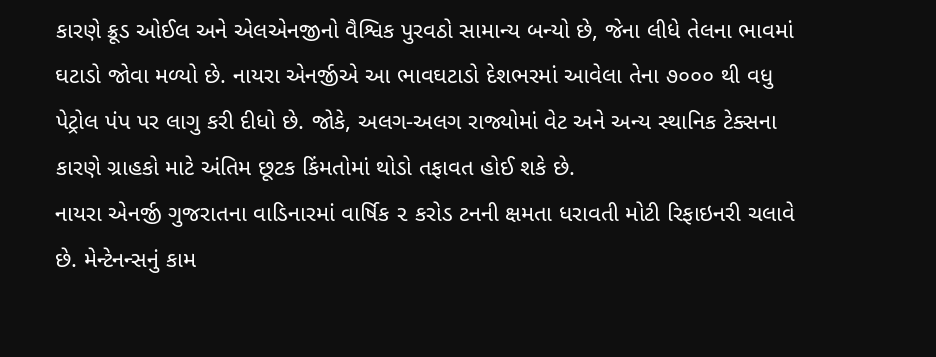કારણે ક્રૂડ ઓઈલ અને એલએનજીનો વૈશ્વિક પુરવઠો સામાન્ય બન્યો છે, જેના લીધે તેલના ભાવમાં ઘટાડો જોવા મળ્યો છે. નાયરા એનર્જીએ આ ભાવઘટાડો દેશભરમાં આવેલા તેના ૭૦૦૦ થી વધુ પેટ્રોલ પંપ પર લાગુ કરી દીધો છે. જોકે, અલગ-અલગ રાજ્યોમાં વેટ અને અન્ય સ્થાનિક ટેક્સના કારણે ગ્રાહકો માટે અંતિમ છૂટક કિંમતોમાં થોડો તફાવત હોઈ શકે છે.
નાયરા એનર્જી ગુજરાતના વાડિનારમાં વાર્ષિક ૨ કરોડ ટનની ક્ષમતા ધરાવતી મોટી રિફાઇનરી ચલાવે છે. મેન્ટેનન્સનું કામ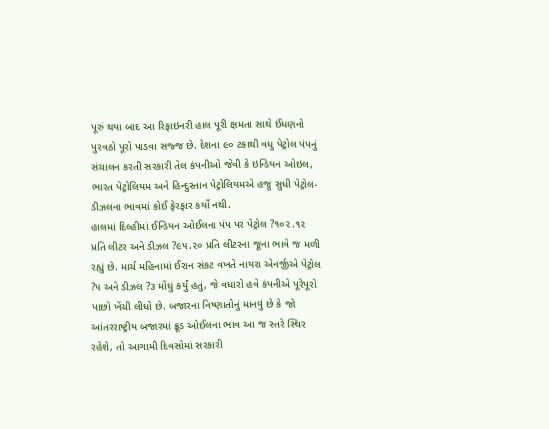પૂરું થયા બાદ આ રિફાઇનરી હાલ પૂરી ક્ષમતા સાથે ઈંધણનો પુરવઠો પૂરો પાડવા સજ્જ છે. દેશના ૯૦ ટકાથી વધુ પેટ્રોલ પંપનું સંચાલન કરતી સરકારી તેલ કંપનીઓ જેવી કે ઇન્ડિયન ઓઇલ, ભારત પેટ્રોલિયમ અને હિન્દુસ્તાન પેટ્રોલિયમએ હજુ સુધી પેટ્રોલ-ડીઝલના ભાવમાં કોઈ ફેરફાર કર્યો નથી.
હાલમાં દિલ્હીમાં ઈન્ડિયન ઓઈલના પંપ પર પેટ્રોલ ?૧૦૨.૧૨ પ્રતિ લીટર અને ડીઝલ ?૯૫.૨૦ પ્રતિ લીટરના જૂના ભાવે જ મળી રહ્યું છે. માર્ચ મહિનામાં ઈરાન સંકટ વખતે નાયરા એનર્જીએ પેટ્રોલ ?૫ અને ડીઝલ ?૩ મોંઘું કર્યું હતું, જે વધારો હવે કંપનીએ પૂરેપૂરો પાછો ખેંચી લીધો છે. બજારના નિષ્ણાતોનું માનવું છે કે જો આંતરરાષ્ટ્રીય બજારમાં ક્રૂડ ઓઈલના ભાવ આ જ સ્તરે સ્થિર રહેશે, તો આગામી દિવસોમાં સરકારી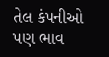તેલ કંપનીઓ પણ ભાવ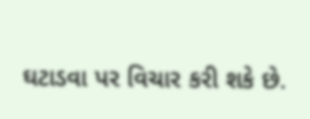ઘટાડવા પર વિચાર કરી શકે છે.